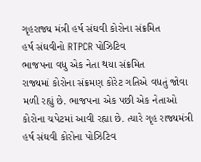ગૃહરાજ્ય મંત્રી હર્ષ સંઘવી કોરોના સંક્રમિત
હર્ષ સંઘવીનો RTPCR પોઝિટિવ
ભાજપના વધુ એક નેતા થયા સંક્રમિત
રાજ્યમાં કોરોના સંક્રમણ કોરેટ ગતિએ વધતું જોવા મળી રહ્યું છે. ભાજપના એક પછી એક નેતાઓ કોરોના ચપેટમાં આવી રહ્યા છે. ત્યારે ગૃહ રાજ્યમંત્રી હર્ષ સંઘવી કોરોના પોઝિટિવ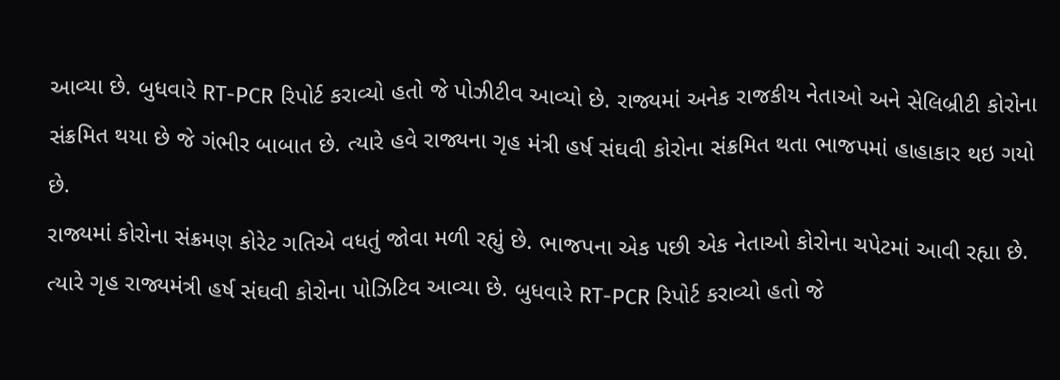આવ્યા છે. બુધવારે RT-PCR રિપોર્ટ કરાવ્યો હતો જે પોઝીટીવ આવ્યો છે. રાજ્યમાં અનેક રાજકીય નેતાઓ અને સેલિબ્રીટી કોરોના સંક્રમિત થયા છે જે ગંભીર બાબાત છે. ત્યારે હવે રાજ્યના ગૃહ મંત્રી હર્ષ સંઘવી કોરોના સંક્રમિત થતા ભાજપમાં હાહાકાર થઇ ગયો છે.
રાજ્યમાં કોરોના સંક્રમણ કોરેટ ગતિએ વધતું જોવા મળી રહ્યું છે. ભાજપના એક પછી એક નેતાઓ કોરોના ચપેટમાં આવી રહ્યા છે. ત્યારે ગૃહ રાજ્યમંત્રી હર્ષ સંઘવી કોરોના પોઝિટિવ આવ્યા છે. બુધવારે RT-PCR રિપોર્ટ કરાવ્યો હતો જે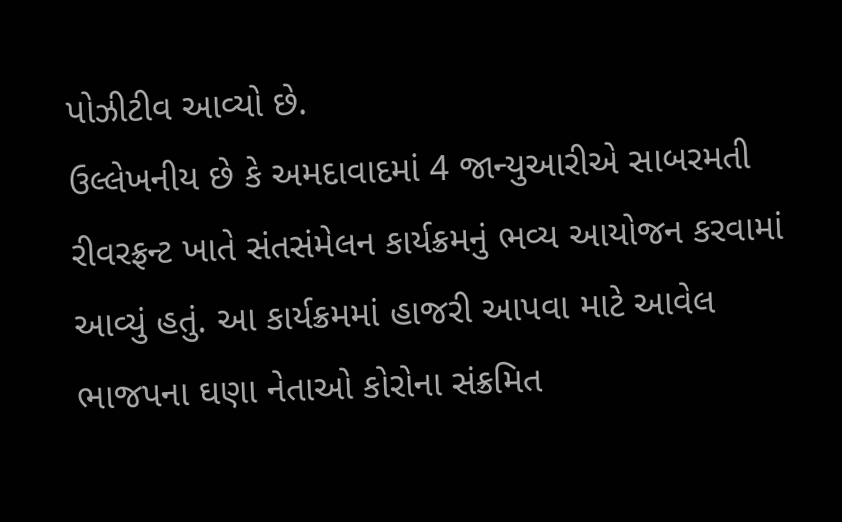પોઝીટીવ આવ્યો છે.
ઉલ્લેખનીય છે કે અમદાવાદમાં 4 જાન્યુઆરીએ સાબરમતી રીવરફ્રન્ટ ખાતે સંતસંમેલન કાર્યક્રમનું ભવ્ય આયોજન કરવામાં આવ્યું હતું. આ કાર્યક્રમમાં હાજરી આપવા માટે આવેલ ભાજપના ઘણા નેતાઓ કોરોના સંક્રમિત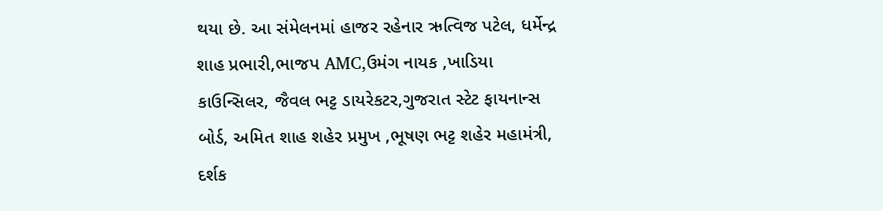થયા છે. આ સંમેલનમાં હાજર રહેનાર ઋત્વિજ પટેલ, ધર્મેન્દ્ર શાહ પ્રભારી,ભાજપ AMC,ઉમંગ નાયક ,ખાડિયા કાઉન્સિલર, જૈવલ ભટ્ટ ડાયરેકટર,ગુજરાત સ્ટેટ ફાયનાન્સ બોર્ડ, અમિત શાહ શહેર પ્રમુખ ,ભૂષણ ભટ્ટ શહેર મહામંત્રી, દર્શક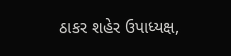ઠાકર શહેર ઉપાધ્યક્ષ,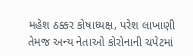મહેશ ઠક્કર કોષાધ્યક્ષ, પરેશ લાખાણી તેમજ અન્ય નેતાઓ કોરોનાની ચપેટમાં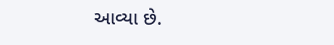આવ્યા છે.